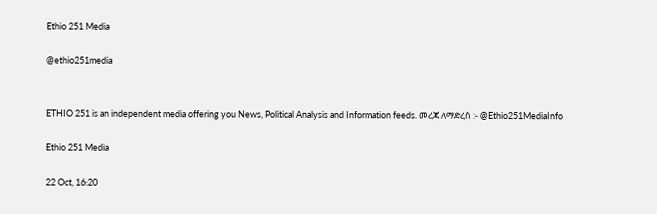Ethio 251 Media

@ethio251media


ETHIO 251 is an independent media offering you News, Political Analysis and Information feeds. መረጃ ለማድረስ :- @Ethio251MediaInfo

Ethio 251 Media

22 Oct, 16:20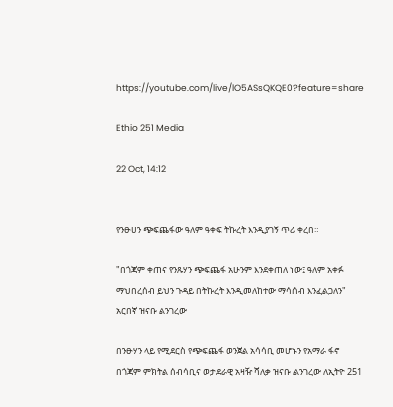https://youtube.com/live/lO5ASsQKQE0?feature=share

Ethio 251 Media

22 Oct, 14:12


የንፁሀን ጭፍጨፋው ዓለም ዓቀፍ ትኩረት እንዲያገኝ ጥሪ ቀረበ።

"በጎጃም ቀጠና የንጹሃን ጭፍጨፋ አሁንም እንደቀጠለ ነው፤ ዓለም አቀፉ ማህበረሰብ ይህን ጉዳይ በትኩረት እንዲመለከተው ማሳሰብ እንፈልጋለን" አርበኛ ዝናቡ ልንገረው

በንፁሃን ላይ የሚደርስ የጭፍጨፋ ወንጀል አሳሳቢ መሆኑን የአማራ ፋኖ በጎጃም ምክትል ሰብሳቢና ወታደራዊ አዛዥ ሻለቃ ዝናቡ ልንገረው ለኢትዮ 251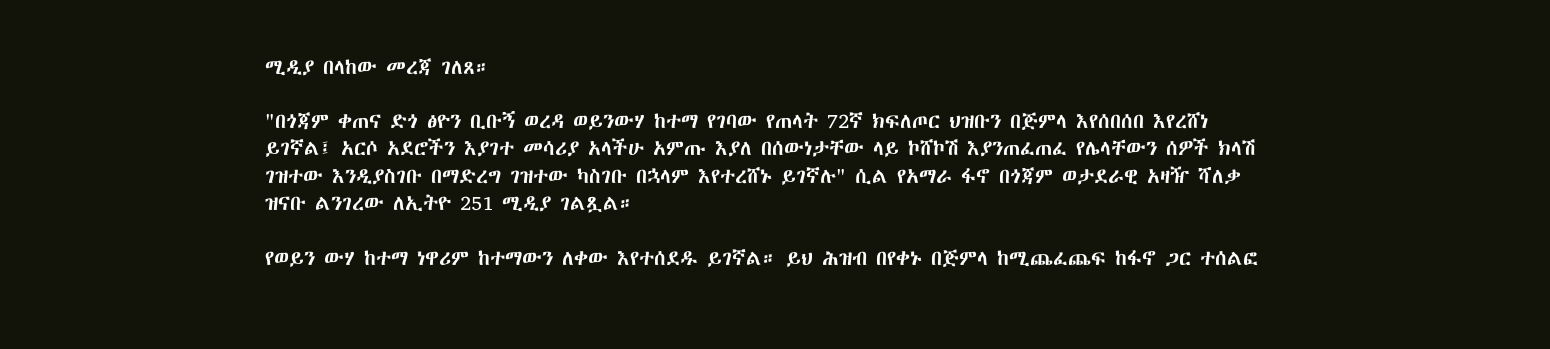ሚዲያ በላከው መረጃ ገለጸ።

"በጎጃም ቀጠና ድጎ ፅዮን ቢቡኝ ወረዳ ወይንውሃ ከተማ የገባው የጠላት 72ኛ ክፍለጦር ህዝቡን በጅምላ እየሰበሰበ እየረሸነ ይገኛል፤ አርሶ አደሮችን እያገተ መሳሪያ አላችሁ አምጡ እያለ በሰውነታቸው ላይ ኮሸኮሽ እያንጠፈጠፈ የሌላቸውን ሰዎች ክላሽ ገዝተው እንዲያስገቡ በማድረግ ገዝተው ካስገቡ በኋላም እየተረሸኑ ይገኛሉ" ሲል የአማራ ፋኖ በጎጃም ወታደራዊ አዛዥ ሻለቃ ዝናቡ ልንገረው ለኢትዮ 251 ሚዲያ ገልጿል።

የወይን ውሃ ከተማ ነዋሪም ከተማውን ለቀው እየተሰደዱ ይገኛል። ይህ ሕዝብ በየቀኑ በጅምላ ከሚጨፈጨፍ ከፋኖ ጋር ተሰልፎ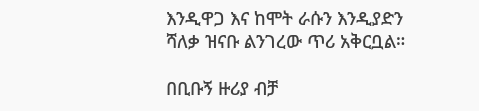እንዲዋጋ እና ከሞት ራሱን እንዲያድን ሻለቃ ዝናቡ ልንገረው ጥሪ አቅርቧል።

በቢቡኝ ዙሪያ ብቻ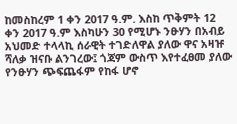ከመስከረም 1 ቀን 2017 ዓ.ም. እስከ ጥቅምት 12 ቀን 2017 ዓ.ም እስካሁን 30 የሚሆኑ ንፁሃን በአብይ አህመድ ተላላኪ ሰራዊት ተገድለዋል ያለው ዋና አዛዡ ሻለቃ ዝናቡ ልንገረው፤ ጎጃም ውስጥ እየተፈፀመ ያለው የንፁሃን ጭፍጨፋም የከፋ ሆኖ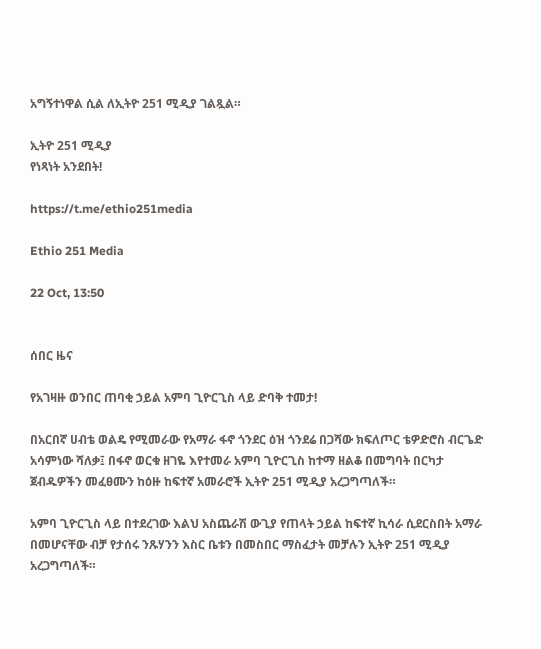አግኝተነዋል ሲል ለኢትዮ 251 ሚዲያ ገልጿል።

ኢትዮ 251 ሚዲያ
የነጻነት አንደበት!

https://t.me/ethio251media

Ethio 251 Media

22 Oct, 13:50


ሰበር ዜና

የአገዛዙ ወንበር ጠባቂ ኃይል አምባ ጊዮርጊስ ላይ ድባቅ ተመታ!

በአርበኛ ሀብቴ ወልዴ የሚመራው የአማራ ፋኖ ጎንደር ዕዝ ጎንደሬ በጋሻው ክፍለጦር ቴዎድሮስ ብርጌድ አሳምነው ሻለቃ፤ በፋኖ ወርቁ ዘገዬ እየተመራ አምባ ጊዮርጊስ ከተማ ዘልቆ በመግባት በርካታ ጀብዱዎችን መፈፀሙን ከዕዙ ከፍተኛ አመራሮች ኢትዮ 251 ሚዲያ አረጋግጣለች።

አምባ ጊዮርጊስ ላይ በተደረገው እልህ አስጨራሽ ውጊያ የጠላት ኃይል ከፍተኛ ኪሳራ ሲደርስበት አማራ በመሆናቸው ብቻ የታሰሩ ንጹሃንን እስር ቤቱን በመስበር ማስፈታት መቻሉን ኢትዮ 251 ሚዲያ አረጋግጣለች።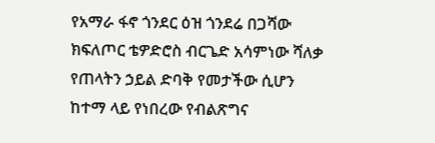የአማራ ፋኖ ጎንደር ዕዝ ጎንደሬ በጋሻው ክፍለጦር ቴዎድሮስ ብርጌድ አሳምነው ሻለቃ የጠላትን ኃይል ድባቅ የመታችው ሲሆን ከተማ ላይ የነበረው የብልጽግና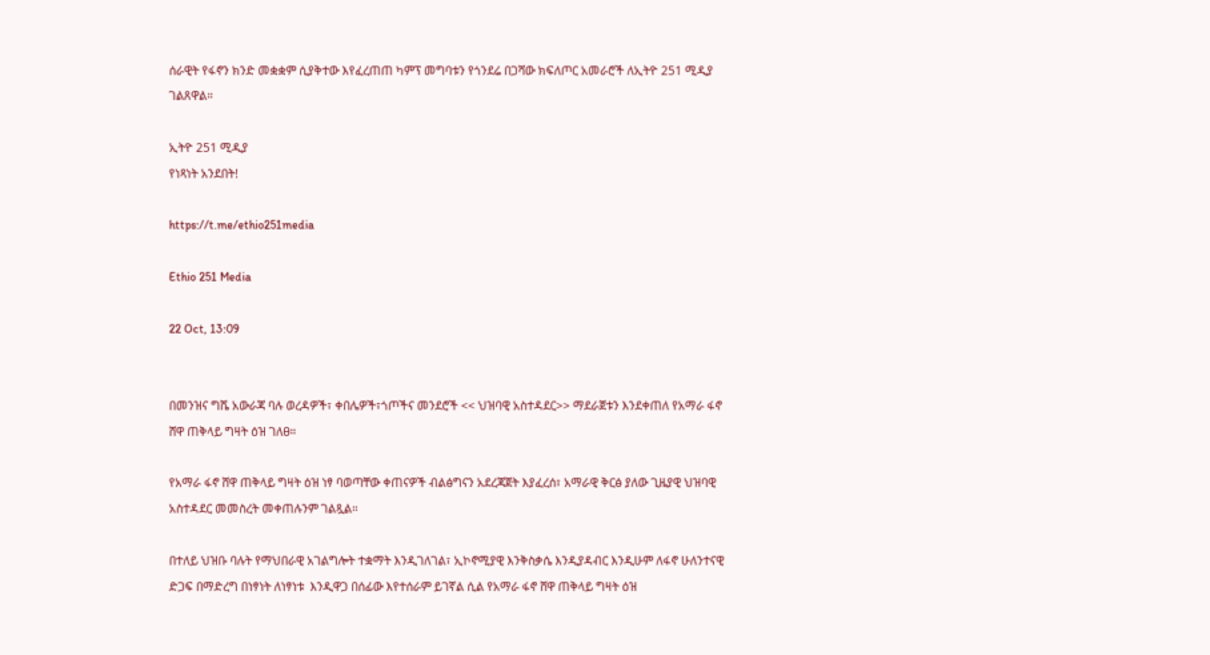ሰራዊት የፋኖን ክንድ መቋቋም ሲያቅተው እየፈረጠጠ ካምፕ መግባቱን የጎንደሬ በጋሻው ክፍለጦር አመራሮች ለኢትዮ 251 ሚዲያ ገልጸዋል።

ኢትዮ 251 ሚዲያ
የነጻነት አንደበት!

https://t.me/ethio251media

Ethio 251 Media

22 Oct, 13:09


በመንዝና ግሼ አውራጃ ባሉ ወረዳዎች፣ ቀበሌዎች፣ጎጦችና መንደሮች << ህዝባዊ አስተዳደር>> ማደራጀቱን እንደቀጠለ የአማራ ፋኖ ሸዋ ጠቅላይ ግዛት ዕዝ ገለፀ።

የአማራ ፋኖ ሸዋ ጠቅላይ ግዛት ዕዝ ነፃ ባወጣቸው ቀጠናዎች ብልፅግናን አደረጃጀት እያፈረሰ፣ አማራዊ ቅርፅ ያለው ጊዜያዊ ህዝባዊ አስተዳደር መመስረት መቀጠሉንም ገልጿል።

በተለይ ህዝቡ ባሉት የማህበራዊ አገልግሎት ተቋማት እንዲገለገል፣ ኢኮኖሚያዊ እንቅስቃሴ እንዲያዳብር እንዲሁም ለፋኖ ሁለንተናዊ ድጋፍ በማድረግ በነፃነት ለነፃነቱ  እንዲዋጋ በሰፊው እየተሰራም ይገኛል ሲል የአማራ ፋኖ ሸዋ ጠቅላይ ግዛት ዕዝ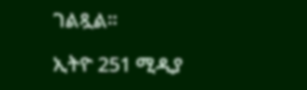ገልጿል።

ኢትዮ 251 ሚዲያ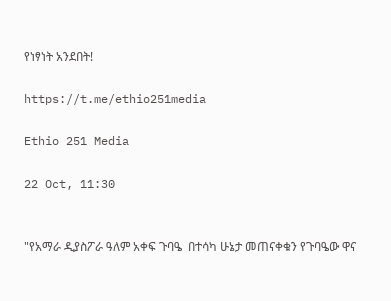የነፃነት አንደበት!

https://t.me/ethio251media

Ethio 251 Media

22 Oct, 11:30


"የአማራ ዲያስፖራ ዓለም አቀፍ ጉባዔ  በተሳካ ሁኔታ መጠናቀቁን የጉባዔው ዋና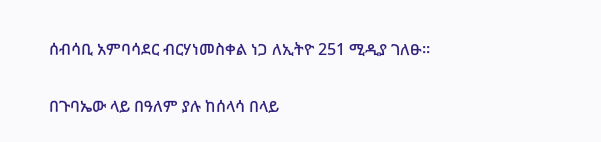ሰብሳቢ አምባሳደር ብርሃነመስቀል ነጋ ለኢትዮ 251 ሚዲያ ገለፁ።

በጉባኤው ላይ በዓለም ያሉ ከሰላሳ በላይ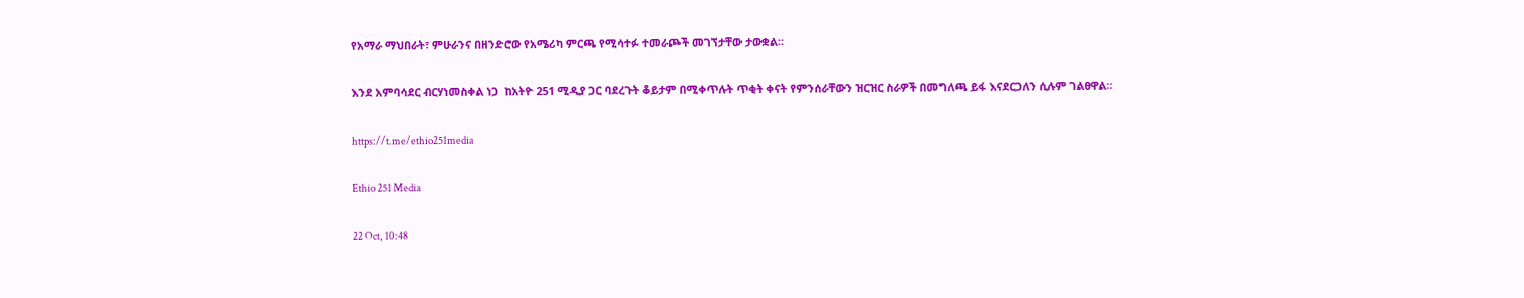የአማራ ማህበራት፣ ምሁራንና በዘንድሮው የአሜሪካ ምርጫ የሚሳተፉ ተመራጮች መገኘታቸው ታውቋል።

እንደ አምባሳደር ብርሃነመስቀል ነጋ  ከአትዮ 251 ሚዲያ ጋር ባደረጉት ቆይታም በሚቀጥሉት ጥቂት ቀናት የምንሰራቸውን ዝርዝር ስራዎች በመግለጫ ይፋ እናደርጋለን ሲሉም ገልፀዋል።

https://t.me/ethio251media

Ethio 251 Media

22 Oct, 10:48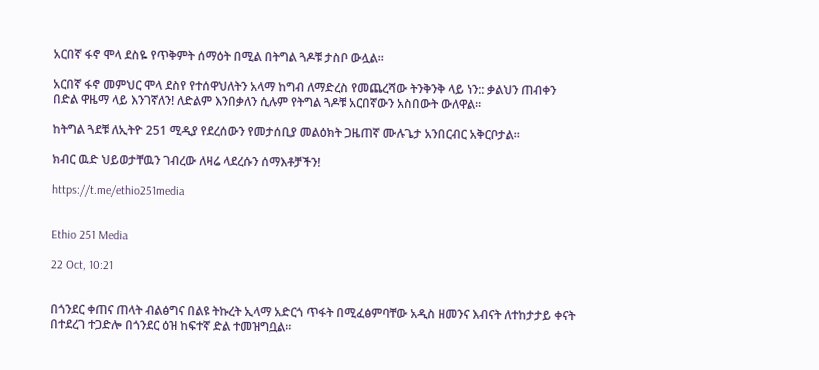አርበኛ ፋኖ ሞላ ደስዬ የጥቅምት ሰማዕት በሚል በትግል ጓዶቹ ታስቦ ውሏል።

አርበኛ ፋኖ መምህር ሞላ ደስየ የተሰዋህለትን አላማ ከግብ ለማድረስ የመጨረሻው ትንቅንቅ ላይ ነን:: ቃልህን ጠብቀን በድል ዋዜማ ላይ እንገኛለን! ለድልም እንበቃለን ሲሉም የትግል ጓዶቹ አርበኛውን አስበውት ውለዋል።

ከትግል ጓደቹ ለኢትዮ 251 ሚዲያ የደረሰውን የመታሰቢያ መልዕክት ጋዜጠኛ ሙሉጌታ አንበርብር አቅርቦታል።

ክብር ዉድ ህይወታቸዉን ገብረው ለዛሬ ላደረሱን ሰማእቶቻችን!

https://t.me/ethio251media


Ethio 251 Media

22 Oct, 10:21


በጎንደር ቀጠና ጠላት ብልፅግና በልዩ ትኩረት ኢላማ አድርጎ ጥፋት በሚፈፅምባቸው አዲስ ዘመንና እብናት ለተከታታይ ቀናት በተደረገ ተጋድሎ በጎንደር ዕዝ ከፍተኛ ድል ተመዝግቧል።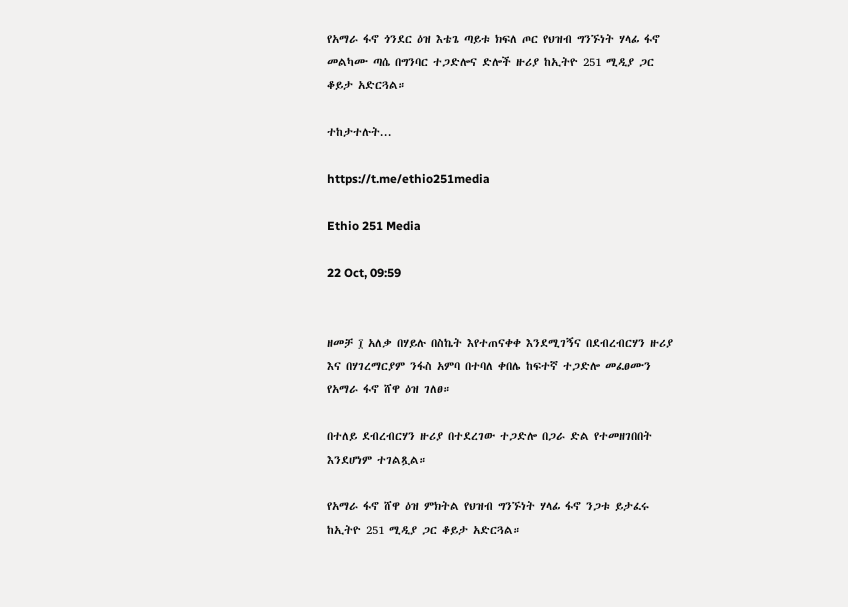የአማራ ፋኖ ጎንደር ዕዝ እቴጌ ጣይቱ ክፍለ ጦር የህዝብ ግንኙነት ሃላፊ ፋኖ መልካሙ ጣሴ በግንባር ተጋድሎና ድሎች ዙሪያ ከኢትዮ 251 ሚዲያ ጋር ቆይታ አድርጓል።

ተከታተሉት...

https://t.me/ethio251media

Ethio 251 Media

22 Oct, 09:59


ዘመቻ ፲ አለቃ በሃይሉ በስኬት እየተጠናቀቀ እንደሚገኝና በደብረብርሃን ዙሪያ እና በሃገረማርያም ንፋስ አምባ በተባለ ቀበሌ ከፍተኛ ተጋድሎ መፈፀሙን የአማራ ፋኖ ሸዋ ዕዝ ገለፀ።

በተለይ ደብረብርሃን ዙሪያ በተደረገው ተጋድሎ በጋራ ድል የተመዘገበበት እንደሆነም ተገልጿል።

የአማራ ፋኖ ሸዋ ዕዝ ምክትል የህዝብ ግንኙነት ሃላፊ ፋኖ ንጋቱ ይታፈሩ ከኢትዮ 251 ሚዲያ ጋር ቆይታ አድርጓል።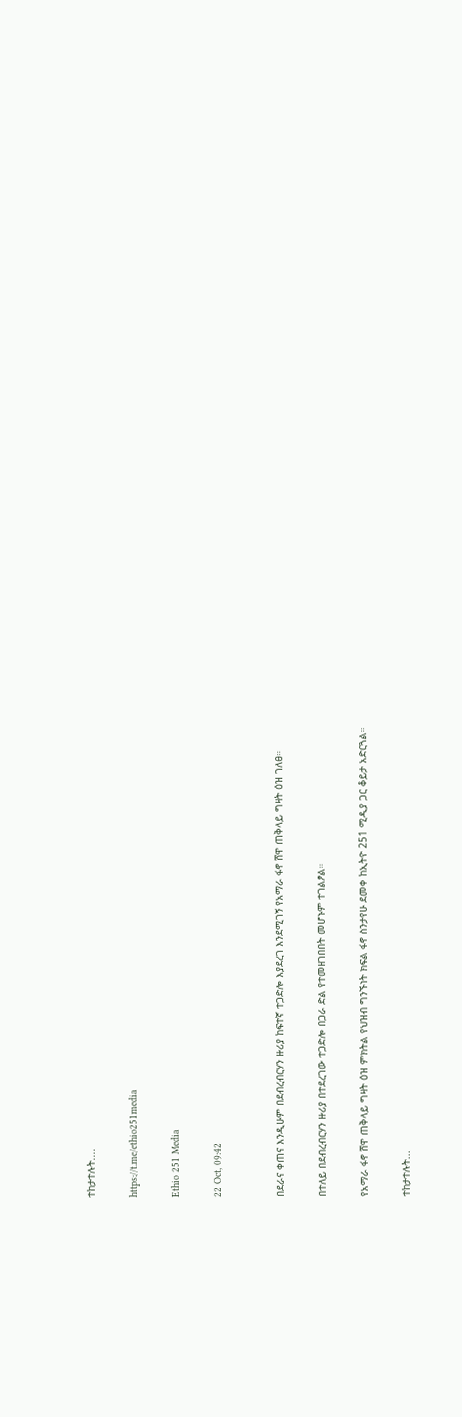ተከታተሉት....

https://t.me/ethio251media

Ethio 251 Media

22 Oct, 09:42


በደራና ቀጠና እንዲሁም በደብረብርሃን ዙሪያ ከፍተኛ ተጋድሎ እያደረገ እንደሚገኝ የአማራ ፋኖ ሸዋ ጠቅላይ ግዛት ዕዝ ገለፀ።

በተለይ በደብረብርሃን ዙሪያ በተደረገው ተጋድሎ በጋራ ድል የተመዘገበበት መሆኑም ተገልፆል።

የአማራ ፋኖ ሸዋ ጠቅላይ ግዛት ዕዝ ምክትል የህዝብ ግንኙነት ክፍል ፋኖ ስንታየሁ ደመቀ ከኢትዮ 251 ሚዲያ ጋር ቆይታ አድርጓል።

ተከታተሉት...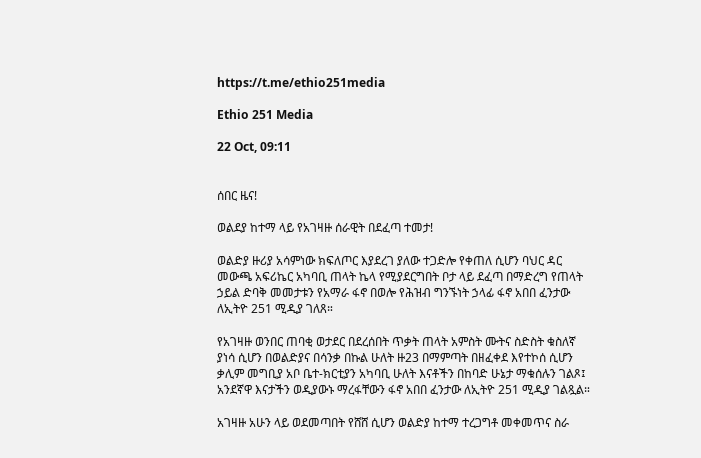https://t.me/ethio251media

Ethio 251 Media

22 Oct, 09:11


ሰበር ዜና!

ወልደያ ከተማ ላይ የአገዛዙ ሰራዊት በደፈጣ ተመታ!

ወልድያ ዙሪያ አሳምነው ክፍለጦር እያደረገ ያለው ተጋድሎ የቀጠለ ሲሆን ባህር ዳር መውጫ አፍሪኬር አካባቢ ጠላት ኬላ የሚያደርግበት ቦታ ላይ ደፈጣ በማድረግ የጠላት ኃይል ድባቅ መመታቱን የአማራ ፋኖ በወሎ የሕዝብ ግንኙነት ኃላፊ ፋኖ አበበ ፈንታው ለኢትዮ 251 ሚዲያ ገለጸ።

የአገዛዙ ወንበር ጠባቂ ወታደር በደረሰበት ጥቃት ጠላት አምስት ሙትና ስድስት ቁስለኛ ያነሳ ሲሆን በወልድያና በሳንቃ በኩል ሁለት ዙ23 በማምጣት በዘፈቀደ እየተኮሰ ሲሆን ቃሊም መግቢያ አቦ ቤተ-ክርቲያን አካባቢ ሁለት እናቶችን በከባድ ሁኔታ ማቁሰሉን ገልጾ፤ አንደኛዋ እናታችን ወዲያውኑ ማረፋቸውን ፋኖ አበበ ፈንታው ለኢትዮ 251 ሚዲያ ገልጿል።

አገዛዙ አሁን ላይ ወደመጣበት የሸሸ ሲሆን ወልድያ ከተማ ተረጋግቶ መቀመጥና ስራ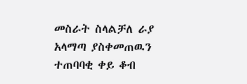መስራት ስላልቻለ ራያ አላማጣ ያስቀመጠዉን ተጠባባቂ ቀይ ቆብ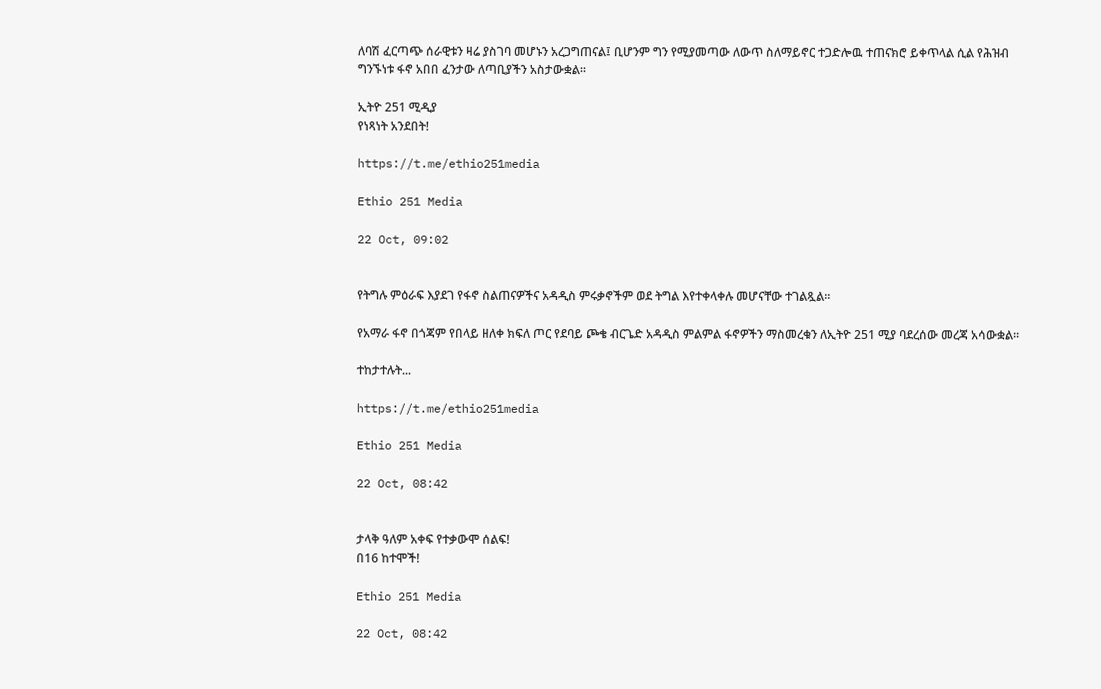ለባሽ ፈርጣጭ ሰራዊቱን ዛሬ ያስገባ መሆኑን አረጋግጠናል፤ ቢሆንም ግን የሚያመጣው ለውጥ ስለማይኖር ተጋድሎዉ ተጠናክሮ ይቀጥላል ሲል የሕዝብ ግንኙነቱ ፋኖ አበበ ፈንታው ለጣቢያችን አስታውቋል።

ኢትዮ 251 ሚዲያ
የነጻነት አንደበት!

https://t.me/ethio251media

Ethio 251 Media

22 Oct, 09:02


የትግሉ ምዕራፍ እያደገ የፋኖ ስልጠናዎችና አዳዲስ ምሩቃኖችም ወደ ትግል እየተቀላቀሉ መሆናቸው ተገልጿል።

የአማራ ፋኖ በጎጃም የበላይ ዘለቀ ክፍለ ጦር የደባይ ጮቄ ብርጌድ አዳዲስ ምልምል ፋኖዎችን ማስመረቁን ለኢትዮ 251 ሚያ ባደረሰው መረጃ አሳውቋል።

ተከታተሉት...

https://t.me/ethio251media

Ethio 251 Media

22 Oct, 08:42


ታላቅ ዓለም አቀፍ የተቃውሞ ሰልፍ!
በ16 ከተሞች!

Ethio 251 Media

22 Oct, 08:42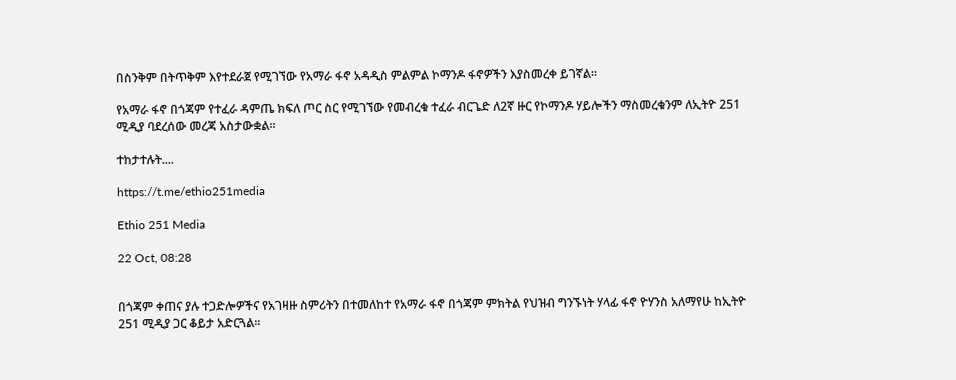በስንቅም በትጥቅም እየተደራጀ የሚገኘው የአማራ ፋኖ አዳዲስ ምልምል ኮማንዶ ፋኖዎችን እያስመረቀ ይገኛል።

የአማራ ፋኖ በጎጃም የተፈራ ዳምጤ ክፍለ ጦር ስር የሚገኘው የመብረቁ ተፈራ ብርጌድ ለ2ኛ ዙር የኮማንዶ ሃይሎችን ማስመረቁንም ለኢትዮ 251 ሚዲያ ባደረሰው መረጃ አስታውቋል።

ተከታተሉት....

https://t.me/ethio251media

Ethio 251 Media

22 Oct, 08:28


በጎጃም ቀጠና ያሉ ተጋድሎዎችና የአገዛዙ ስምሪትን በተመለከተ የአማራ ፋኖ በጎጃም ምክትል የህዝብ ግንኙነት ሃላፊ ፋኖ ዮሃንስ አለማየሁ ከኢትዮ 251 ሚዲያ ጋር ቆይታ አድርጓል።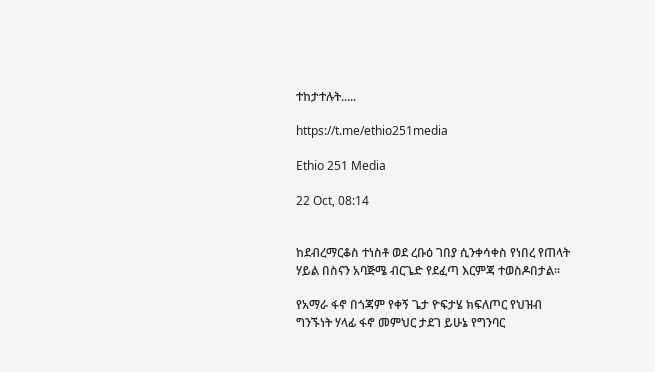ተከታተሉት.....

https://t.me/ethio251media

Ethio 251 Media

22 Oct, 08:14


ከደብረማርቆስ ተነስቶ ወደ ረቡዕ ገበያ ሲንቀሳቀስ የነበረ የጠላት ሃይል በስናን አባጅሜ ብርጌድ የደፈጣ እርምጃ ተወስዶበታል።

የአማራ ፋኖ በጎጃም የቀኝ ጌታ ዮፍታሄ ክፍለጦር የህዝብ ግንኙነት ሃላፊ ፋኖ መምህር ታደገ ይሁኔ የግንባር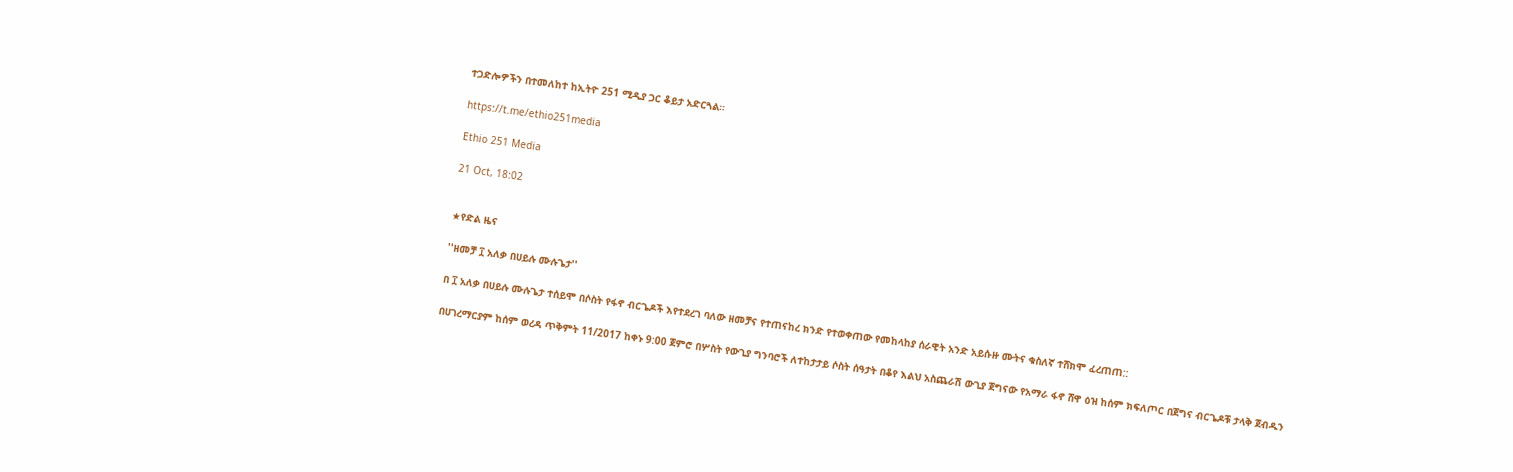ተጋድሎዎችን በተመለከተ ከኢትዮ 251 ሚዲያ ጋር ቆይታ አድርጓል።

https://t.me/ethio251media

Ethio 251 Media

21 Oct, 18:02


★የድል ዜና

''ዘመቻ ፲ አለቃ በሀይሉ ሙሉጌታ''

በ ፲ አለቃ በሀይሉ ሙሉጌታ ተሰይሞ በሶስት የፋኖ ብርጌዶች እየተደረገ ባለው ዘመቻና የተጠናከረ ክንድ የተወቀጠው የመከላከያ ሰራዊት አንድ አይሱዙ ሙትና ቁስለኛ ተሸክሞ ፈረጠጠ::

በሀገረማርያም ከሰም ወረዳ ጥቅምት 11/2017 ከቀኑ 9:00 ጀምሮ በሦስት የውጊያ ግንባሮች ለተከታታይ ሶስት ሰዓታት በቆየ እልህ አስጨራሽ ውጊያ ጀግናው የአማራ ፋኖ ሸዋ ዕዝ ከሰም ክፍለጦር በጀግና ብርጌዶቹ ታላቅ ጀብዱን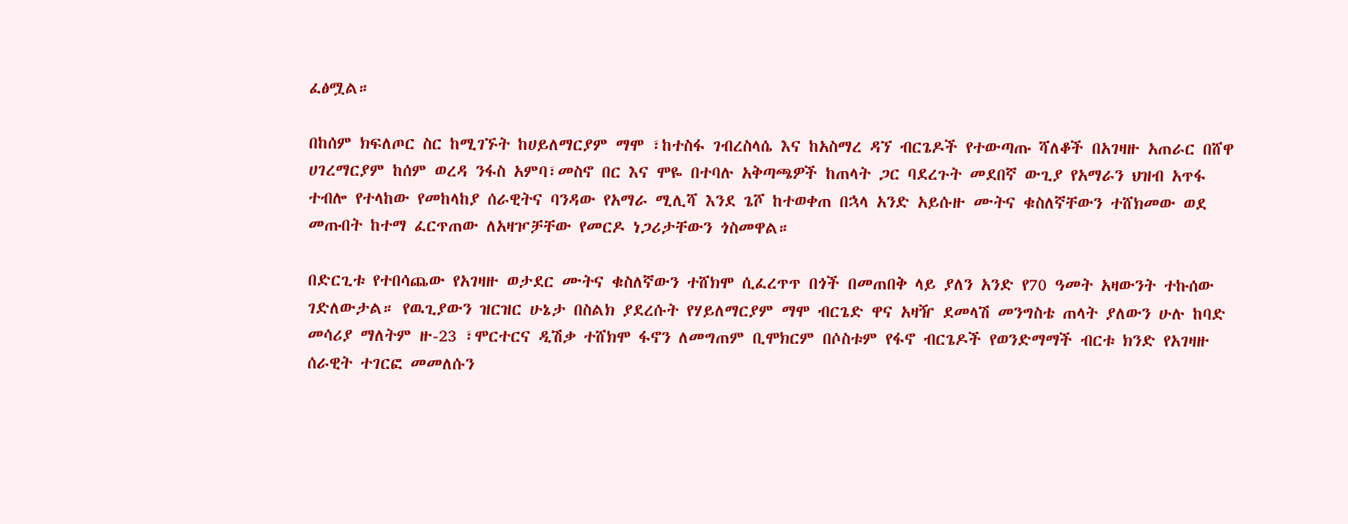ፈፅሟል።

በከሰም ክፍለጦር ስር ከሚገኙት ከሀይለማርያም ማሞ ፣ከተስፋ ገብረስላሴ እና ከአስማረ ዳኘ ብርጌዶች የተውጣጡ ሻለቆች በአገዛዙ አጠራር በሸዋ ሀገረማርያም ከሰም ወረዳ ንፋስ አምባ፣መስኖ በር እና ሞዬ በተባሉ አቅጣጫዎች ከጠላት ጋር ባደረጉት መደበኛ ውጊያ የአማራን ህዝብ አጥፋ ተብሎ የተላከው የመከላከያ ሰራዊትና ባንዳው የአማራ ሚሊሻ እንደ ጌሾ ከተወቀጠ በኋላ አንድ አይሱዙ ሙትና ቁስለኛቸውን ተሸክመው ወደ መጡበት ከተማ ፈርጥጠው ለአዛዦቻቸው የመርዶ ነጋሪታቸውን ጎስመዋል።

በድርጊቱ የተበሳጨው የአገዛዙ ወታደር ሙትና ቁስለኛውን ተሸክሞ ሲፈረጥጥ በጎች በመጠበቅ ላይ ያለን አንድ የ70 ዓመት አዛውንት ተኩሰው ገድለውታል። የዉጊያውን ዝርዝር ሁኔታ በስልክ ያደረሱት የሃይለማርያም ማሞ ብርጌድ ዋና አዛዥ ደመላሽ መንግስቴ ጠላት ያለውን ሁሉ ከባድ መሳሪያ ማለትም ዙ-23 ፣ሞርተርና ዲሽቃ ተሸክሞ ፋኖን ለመግጠም ቢሞክርም በሶስቱም የፋኖ ብርጌዶች የወንድማማች ብርቱ ክንድ የአገዛዙ ሰራዊት ተገርፎ መመለሱን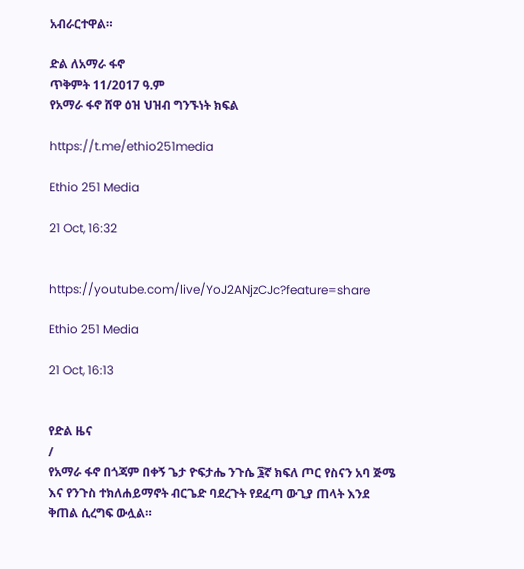አብራርተዋል።

ድል ለአማራ ፋኖ
ጥቅምት 11/2017 ዓ.ም
የአማራ ፋኖ ሸዋ ዕዝ ህዝብ ግንኙነት ክፍል

https://t.me/ethio251media

Ethio 251 Media

21 Oct, 16:32


https://youtube.com/live/YoJ2ANjzCJc?feature=share

Ethio 251 Media

21 Oct, 16:13


የድል ዜና
/
የአማራ ፋኖ በጎጃም በቀኝ ጌታ ዮፍታሔ ንጉሴ ፮ኛ ክፍለ ጦር የስናን አባ ጅሜ እና የንጉስ ተክለሐይማኖት ብርጌድ ባደረጉት የደፈጣ ውጊያ ጠላት እንደ ቅጠል ሲረግፍ ውሏል።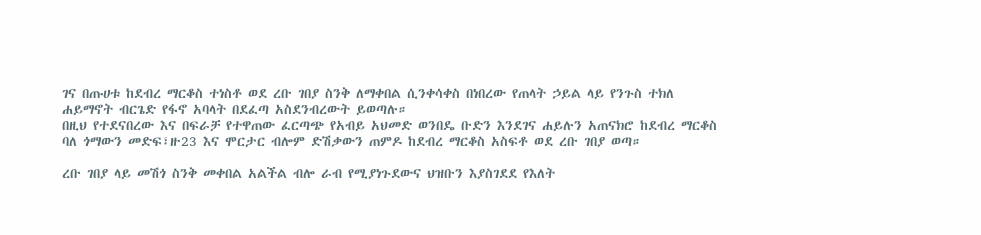ገና በጡሀቱ ከደብረ ማርቆስ ተነስቶ ወደ ረቡ ገበያ ስንቅ ለማቀበል ሲንቀሳቀስ በነበረው የጠላት ኃይል ላይ የንጉስ ተክለ ሐይማኖት ብርጌድ የፋኖ አባላት በደፈጣ አስደንብረውት ይወጣሉ።
በዚህ የተደናበረው እና በፍራቻ የተዋጠው ፈርጣጭ የአብይ አህመድ ወንበዴ ቡድን እንደገና ሐይሉን አጠናክሮ ከደብረ ማርቆስ ባለ ጎማውን መድፍ፣ዙ23 እና ሞርታር ብሎም ድሽቃውን ጠምዶ ከደብረ ማርቆስ አስፍቶ ወደ ረቡ ገበያ ወጣ።

ረቡ ገበያ ላይ መሽጎ ስንቅ መቀበል አልችል ብሎ ራብ የሚያነጉደውና ህዝቡን እያስገደደ የእለት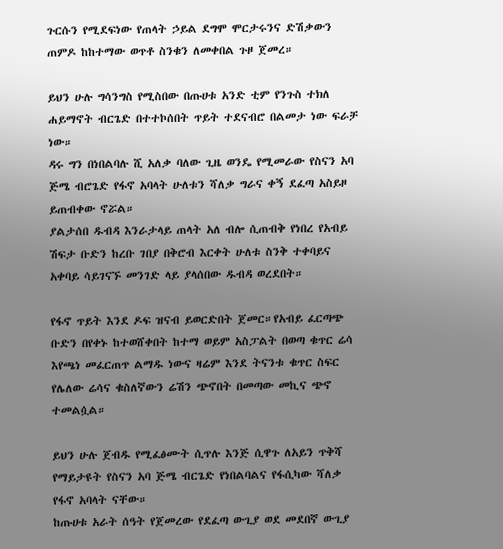ጉርሱን የሚደፍነው የጠላት ኃይል ደግሞ ሞርታሩንና ድሽቃውን ጠምዶ ከከተማው ወጥቶ ስንቁን ለመቀበል ጉዞ ጀመረ።

ይህን ሁሉ ግሳንግስ የሚስበው በጡሀቱ አንድ ቲም የንጉስ ተክለ ሐይማኖት ብርጌድ በተተኮሰበት ጥይት ተደናብሮ በልመታ ነው ፍራቻ ነው።
ዳሩ ግን በነበልባሉ ሺ አለቃ ባለው ጊዜ ወንዴ የሚመራው የስናን አባ ጅሜ ብሮጌድ የፋኖ አባላት ሁለቱን ሻለቃ ግራና ቀኝ ደፈጣ አስይዞ ይጠብቀው ኖሯል።
ያልታሰበ ዱብዳ እንራታላይ ጠላት አለ ብሎ ሲጠብቅ የነበረ የአብይ ሽፍታ ቡድን ከረቡ ገበያ በቅሮብ እርቀት ሁለቱ ስንቅ ተቀባይና አቀባይ ሳይገናኙ መንገድ ላይ ያላሰበው ዱብዳ ወረደበት።

የፋኖ ጥይት እንደ ዶፍ ዝናብ ይወርድበት ጀመር።የአብይ ፈርጣጭ ቡድን በየቀኑ ከተወሸቀበት ከተማ ወይም አስፓልት በወጣ ቁጥር ሬሳ እየጫነ መፈርጠጥ ልማዱ ነውና ዛሬም እንደ ትናንቱ ቁጥር ስፍር የሌለው ሬሳና ቁስለኛውን ሬሽን ጭኖበት በመጣው መኪና ጭኖ ተመልሷል።

ይህን ሁሉ ጀብዱ የሚፈፅሙት ሲጥሉ እንጅ ሲዋጉ ለአይን ጥቅሻ የማይታዩት የስናን አባ ጅሜ ብርጌድ የነበልባልና የፋሲካው ሻለቃ የፋኖ አባላት ናቸው።
ከጡሀቱ አራት ሰዓት የጀመረው የደፈጣ ውጊያ ወደ መደበኛ ውጊያ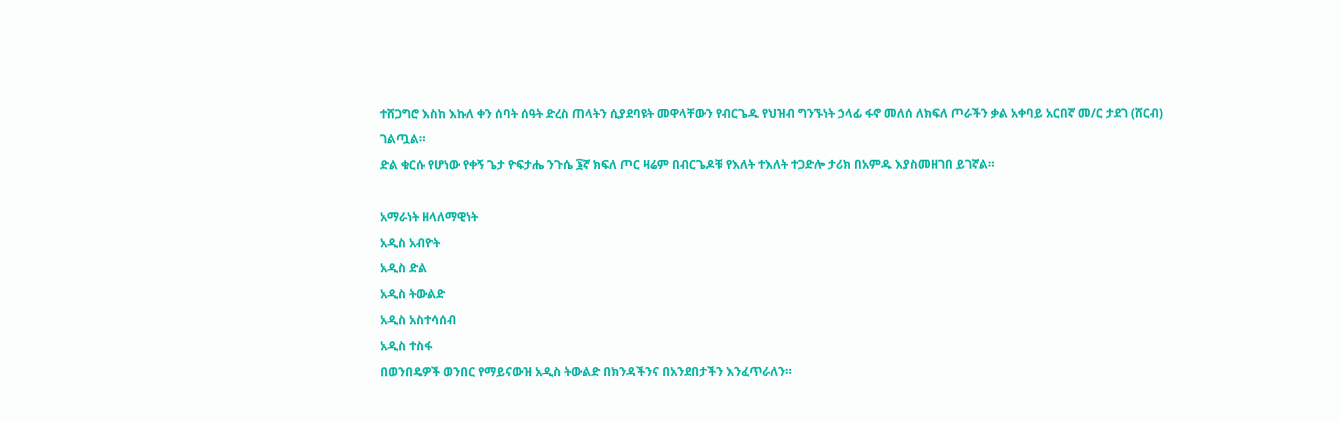ተሸጋግሮ እስከ እኩለ ቀን ሰባት ሰዓት ድረስ ጠላትን ሲያደባዩት መዋላቸውን የብርጌዱ የህዝብ ግንኙነት ኃላፊ ፋኖ መለሰ ለክፍለ ጦራችን ቃል አቀባይ አርበኛ መ/ር ታደገ (ሸርብ) ገልጧል።
ድል ቁርሱ የሆነው የቀኝ ጌታ ዮፍታሔ ንጉሴ ፮ኛ ክፍለ ጦር ዛሬም በብርጌዶቹ የእለት ተእለት ተጋድሎ ታሪክ በአምዱ እያስመዘገበ ይገኛል።

አማራነት ዘላለማዊነት
አዲስ አብዮት
አዲስ ድል
አዲስ ትውልድ
አዲስ አስተሳሰብ
አዲስ ተስፋ
በወንበዴዎች ወንበር የማይናውዝ አዲስ ትውልድ በክንዳችንና በአንደበታችን እንፈጥራለን።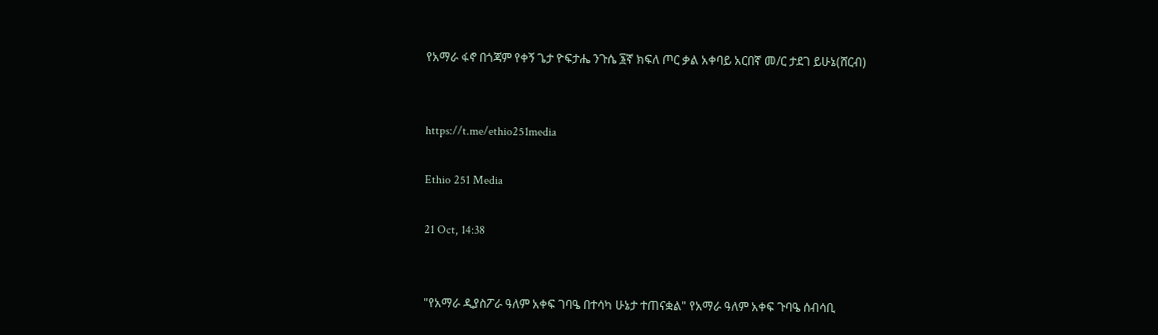የአማራ ፋኖ በጎጃም የቀኝ ጌታ ዮፍታሔ ንጉሴ ፮ኛ ክፍለ ጦር ቃል አቀባይ አርበኛ መ/ር ታደገ ይሁኔ(ሸርብ)


https://t.me/ethio251media

Ethio 251 Media

21 Oct, 14:38


"የአማራ ዲያስፖራ ዓለም አቀፍ ገባዔ በተሳካ ሁኔታ ተጠናቋል" የአማራ ዓለም አቀፍ ጉባዔ ሰብሳቢ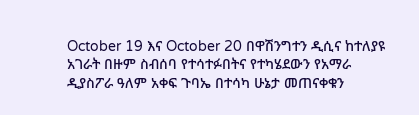October 19 እና October 20 በዋሽንግተን ዲሲና ከተለያዩ አገራት በዙም ስብሰባ የተሳተፉበትና የተካሄደውን የአማራ ዲያስፖራ ዓለም አቀፍ ጉባኤ በተሳካ ሁኔታ መጠናቀቁን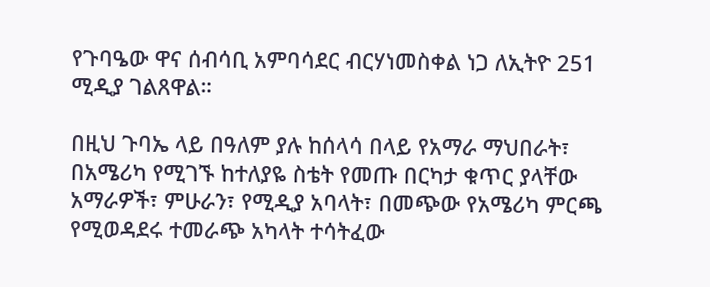የጉባዔው ዋና ሰብሳቢ አምባሳደር ብርሃነመስቀል ነጋ ለኢትዮ 251 ሚዲያ ገልጸዋል።

በዚህ ጉባኤ ላይ በዓለም ያሉ ከሰላሳ በላይ የአማራ ማህበራት፣ በአሜሪካ የሚገኙ ከተለያዬ ስቴት የመጡ በርካታ ቁጥር ያላቸው አማራዎች፣ ምሁራን፣ የሚዲያ አባላት፣ በመጭው የአሜሪካ ምርጫ የሚወዳደሩ ተመራጭ አካላት ተሳትፈው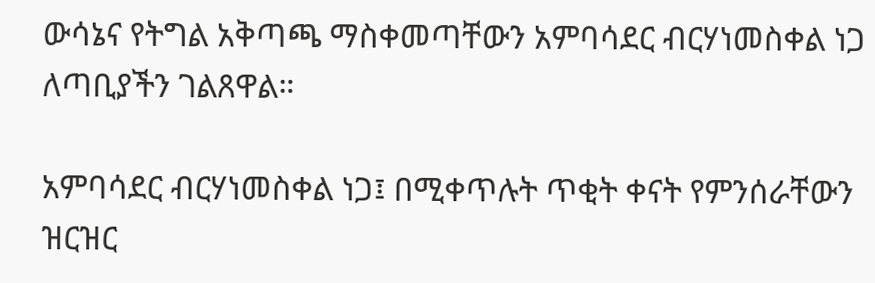ውሳኔና የትግል አቅጣጫ ማስቀመጣቸውን አምባሳደር ብርሃነመስቀል ነጋ ለጣቢያችን ገልጸዋል።

አምባሳደር ብርሃነመስቀል ነጋ፤ በሚቀጥሉት ጥቂት ቀናት የምንሰራቸውን ዝርዝር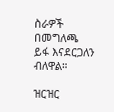ስራዎች በመግለጫ ይፋ እናደርጋለን ብለዋል።

ዝርዝር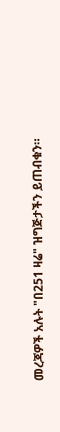መረጃዎች አሉት "በ251 ዛሬ" ዝግጅታችን ይጠብቁን።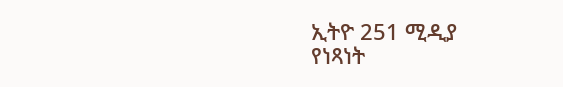ኢትዮ 251 ሚዲያ
የነጻነት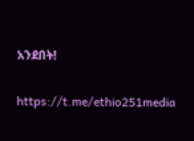አንደበት!

https://t.me/ethio251media